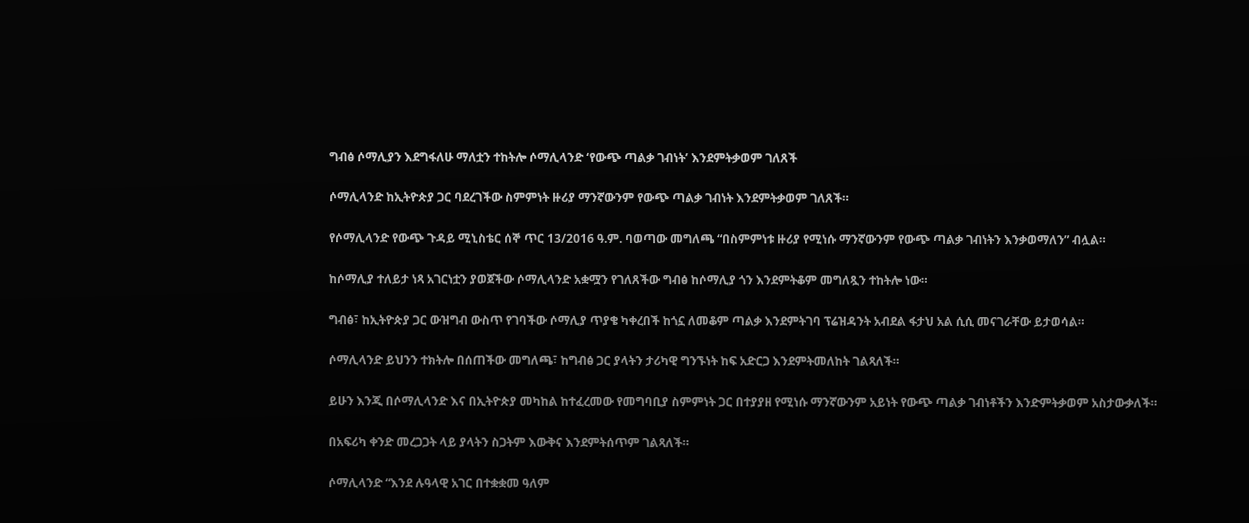ግብፅ ሶማሊያን እደግፋለሁ ማለቷን ተከትሎ ሶማሊላንድ ‘የውጭ ጣልቃ ገብነት’ እንደምትቃወም ገለጸች

ሶማሊላንድ ከኢትዮጵያ ጋር ባደረገችው ስምምነት ዙሪያ ማንኛውንም የውጭ ጣልቃ ገብነት እንደምትቃወም ገለጸች።

የሶማሊላንድ የውጭ ጉዳይ ሚኒስቴር ሰኞ ጥር 13/2016 ዓ.ም. ባወጣው መግለጫ “በስምምነቱ ዙሪያ የሚነሱ ማንኛውንም የውጭ ጣልቃ ገብነትን እንቃወማለን” ብሏል።

ከሶማሊያ ተለይታ ነጻ አገርነቷን ያወጀችው ሶማሊላንድ አቋሟን የገለጸችው ግብፅ ከሶማሊያ ጎን እንደምትቆም መግለጿን ተከትሎ ነው።

ግብፅ፣ ከኢትዮጵያ ጋር ውዝግብ ውስጥ የገባችው ሶማሊያ ጥያቄ ካቀረበች ከጎኗ ለመቆም ጣልቃ እንደምትገባ ፕሬዝዳንት አብደል ፋታህ አል ሲሲ መናገራቸው ይታወሳል።

ሶማሊላንድ ይህንን ተክትሎ በሰጠችው መግለጫ፣ ከግብፅ ጋር ያላትን ታሪካዊ ግንኙነት ከፍ አድርጋ እንደምትመለከት ገልጻለች።

ይሁን እንጂ በሶማሊላንድ እና በኢትዮጵያ መካከል ከተፈረመው የመግባቢያ ስምምነት ጋር በተያያዘ የሚነሱ ማንኛውንም አይነት የውጭ ጣልቃ ገብነቶችን እንድምትቃወም አስታውቃለች።

በአፍሪካ ቀንድ መረጋጋት ላይ ያላትን ስጋትም እውቅና እንደምትሰጥም ገልጻለች።

ሶማሊላንድ “እንደ ሉዓላዊ አገር በተቋቋመ ዓለም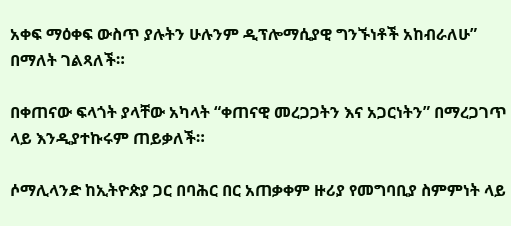አቀፍ ማዕቀፍ ውስጥ ያሉትን ሁሉንም ዲፕሎማሲያዊ ግንኙነቶች አከብራለሁ” በማለት ገልጻለች።

በቀጠናው ፍላጎት ያላቸው አካላት “ቀጠናዊ መረጋጋትን እና አጋርነትን” በማረጋገጥ ላይ እንዲያተኩሩም ጠይቃለች።

ሶማሊላንድ ከኢትዮጵያ ጋር በባሕር በር አጠቃቀም ዙሪያ የመግባቢያ ስምምነት ላይ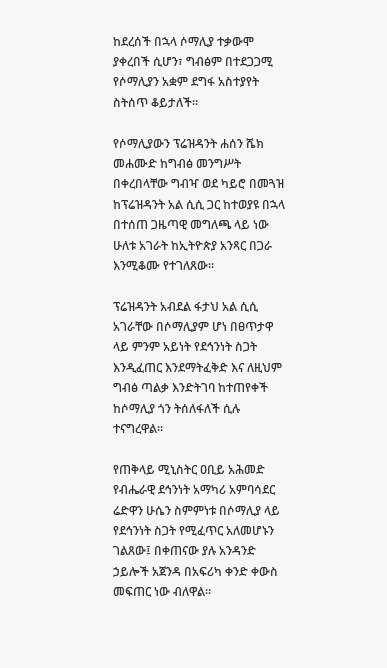ከደረሰች በኋላ ሶማሊያ ተቃውሞ ያቀረበች ሲሆን፣ ግብፅም በተደጋጋሚ የሶማሊያን አቋም ደግፋ አስተያየት ስትሰጥ ቆይታለች።

የሶማሊያውን ፕሬዝዳንት ሐሰን ሼክ መሐሙድ ከግብፅ መንግሥት በቀረበላቸው ግብዣ ወደ ካይሮ በመጓዝ ከፕሬዝዳንት አል ሲሲ ጋር ከተወያዩ በኋላ በተሰጠ ጋዜጣዊ መግለጫ ላይ ነው ሁለቱ አገራት ከኢትዮጵያ አንጻር በጋራ እንሚቆሙ የተገለጸው።

ፕሬዝዳንት አብደል ፋታህ አል ሲሲ አገራቸው በሶማሊያም ሆነ በፀጥታዋ ላይ ምንም አይነት የደኅንነት ስጋት እንዲፈጠር እንደማትፈቅድ እና ለዚህም ግብፅ ጣልቃ እንድትገባ ከተጠየቀች ከሶማሊያ ጎን ትሰለፋለች ሲሉ ተናግረዋል።

የጠቅላይ ሚኒስትር ዐቢይ አሕመድ የብሔራዊ ደኅንነት አማካሪ አምባሳደር ሬድዋን ሁሴን ስምምነቱ በሶማሊያ ላይ የደኅንነት ስጋት የሚፈጥር አለመሆኑን ገልጸው፤ በቀጠናው ያሉ አንዳንድ ኃይሎች አጀንዳ በአፍሪካ ቀንድ ቀውስ መፍጠር ነው ብለዋል።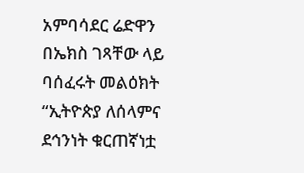አምባሳደር ሬድዋን በኤክስ ገጻቸው ላይ ባሰፈሩት መልዕክት “ኢትዮጵያ ለሰላምና ደኅንነት ቁርጠኛነቷ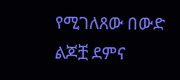የሚገለጸው በውድ ልጆቿ ደምና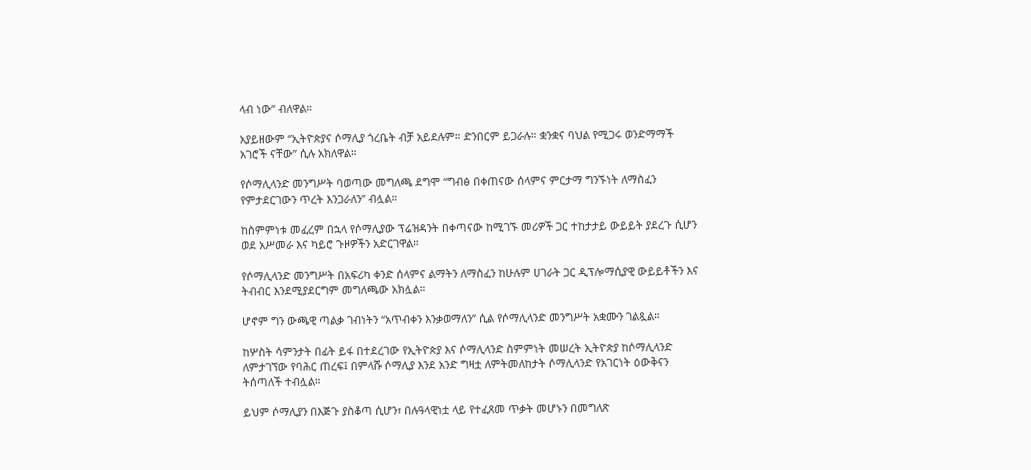ላብ ነው” ብለዋል።

አያይዘውም “ኢትዮጵያና ሶማሊያ ጎረቤት ብቻ አይደሉም። ድንበርም ይጋራሉ። ቋንቋና ባህል የሚጋሩ ወንድማማች አገሮች ናቸው” ሲሉ አክለዋል።

የሶማሊላንድ መንግሥት ባወጣው መግለጫ ደግሞ “ግብፅ በቀጠናው ሰላምና ምርታማ ግንኙነት ለማስፈን የምታደርገውን ጥረት እንጋራለን” ብሏል።

ከስምምነቱ መፈረም በኋላ የሶማሊያው ፕሬዝዳንት በቀጣናው ከሚገኙ መሪዎች ጋር ተከታታይ ውይይት ያደረጉ ሲሆን ወደ አሥመራ እና ካይሮ ጉዞዎችን አድርገዋል።

የሶማሊላንድ መንግሥት በአፍሪካ ቀንድ ሰላምና ልማትን ለማስፈን ከሁሉም ሀገራት ጋር ዲፕሎማሲያዊ ውይይቶችን እና ትብብር እንደሚያደርግም መግለጫው አክሏል።

ሆኖም ግን ውጫዊ ጣልቃ ገብነትን “አጥብቀን እንቃወማለን” ሲል የሶማሊላንድ መንግሥት አቋሙን ገልጿል።

ከሦስት ሳምንታት በፊት ይፋ በተደረገው የኢትዮጵያ እና ሶማሊላንድ ስምምነት መሠረት ኢትዮጵያ ከሶማሊላንድ ለምታገኘው የባሕር ጠረፍ፤ በምላሹ ሶማሊያ እንደ አንድ ግዛቷ ለምትመለከታት ሶማሊላንድ የአገርነት ዕውቅናን ትሰጣለች ተብሏል።

ይህም ሶማሊያን በእጅጉ ያስቆጣ ሲሆን፣ በሉዓላዊነቷ ላይ የተፈጸመ ጥቃት መሆኑን በመግለጽ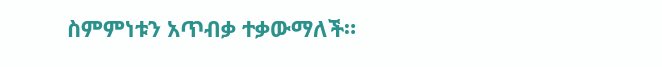ስምምነቱን አጥብቃ ተቃውማለች።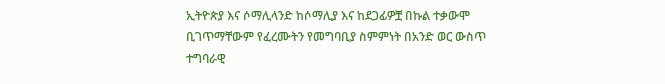ኢትዮጵያ እና ሶማሊላንድ ከሶማሊያ እና ከደጋፊዎቿ በኩል ተቃውሞ ቢገጥማቸውም የፈረሙትን የመግባቢያ ስምምነት በአንድ ወር ውስጥ ተግባራዊ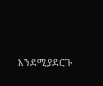እንደሚያደርጉ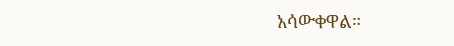አሳውቀዋል።